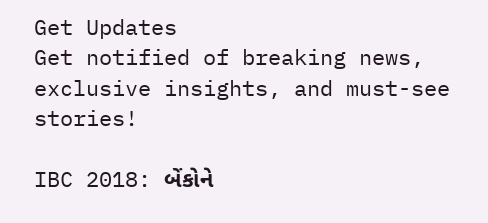Get Updates
Get notified of breaking news, exclusive insights, and must-see stories!

IBC 2018: બેંકોને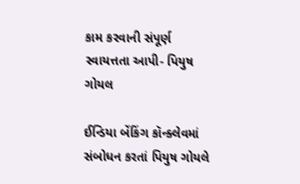કામ કરવાની સંપૂર્ણ સ્વાયત્તતા આપી- પિયુષ ગોયલ

ઈન્ડિયા બેંકિંગ કૉન્ક્લેવમાં સંબોધન કરતાં પિયુષ ગોયલે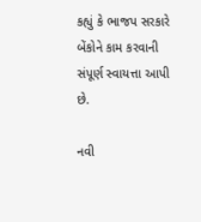કહ્યું કે ભાજપ સરકારે બેંકોને કામ કરવાની સંપૂર્ણ સ્વાયત્તા આપી છે.

નવી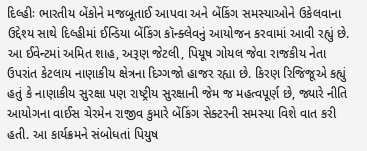દિલ્હીઃ ભારતીય બેંકોને મજબૂતાઈ આપવા અને બેંકિંગ સમસ્યાઓને ઉકેલવાના ઉદ્દેશ્ય સાથે દિલ્હીમાં ઈન્ડિયા બેંકિંગ કૉન્ક્લેવનું આયોજન કરવામાં આવી રહ્યું છે. આ ઈવેન્ટમાં અમિત શાહ, અરૂણ જેટલી, પિયૂષ ગોયલ જેવા રાજકીય નેતા ઉપરાંત કેટલાય નાણાકીય ક્ષેત્રના દિગ્ગજો હાજર રહ્યા છે. કિરણ રિજિજૂએ કહ્યું હતું કે નાણાકીય સુરક્ષા પણ રાષ્ટ્રીય સુરક્ષાની જેમ જ મહત્વપૂર્ણ છે, જ્યારે નીતિ આયોગના વાઈસ ચેરમેન રાજીવ કુમારે બેંકિંગ સેક્ટરની સમસ્યા વિશે વાત કરી હતી. આ કાર્યક્રમને સંબોધતાં પિયુષ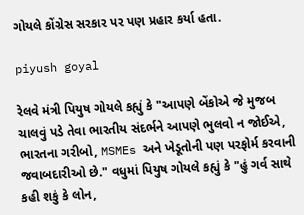ગોયલે કોંગ્રેસ સરકાર પર પણ પ્રહાર કર્યા હતા.

piyush goyal

રેલવે મંત્રી પિયુષ ગોયલે કહ્યું કે "આપણે બેંકોએ જે મુજબ ચાલવું પડે તેવા ભારતીય સંદર્ભને આપણે ભુલવો ન જોઈએ, ભારતના ગરીબો, MSMEs અને ખેડૂતોની પણ પરફોર્મ કરવાની જવાબદારીઓ છે." વધુમાં પિયુષ ગોયલે કહ્યું કે "હું ગર્વ સાથે કહી શકું કે લોન,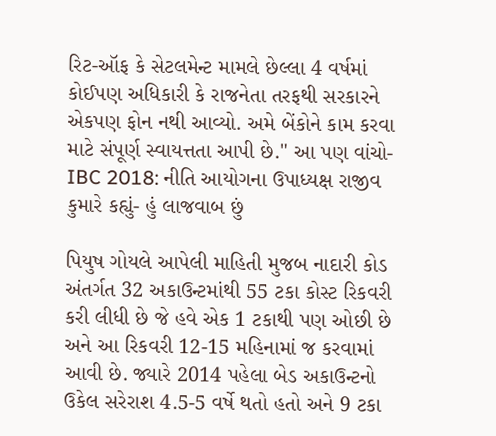રિટ-ઑફ કે સેટલમેન્ટ મામલે છેલ્લા 4 વર્ષમાં કોઈપણ અધિકારી કે રાજનેતા તરફથી સરકારને એકપણ ફોન નથી આવ્યો. અમે બેંકોને કામ કરવા માટે સંપૂર્ણ સ્વાયત્તતા આપી છે." આ પણ વાંચો- IBC 2018: નીતિ આયોગના ઉપાધ્યક્ષ રાજીવ કુમારે કહ્યું- હું લાજવાબ છું

પિયુષ ગોયલે આપેલી માહિતી મુજબ નાદારી કોડ અંતર્ગત 32 અકાઉન્ટમાંથી 55 ટકા કોસ્ટ રિકવરી કરી લીધી છે જે હવે એક 1 ટકાથી પણ ઓછી છે અને આ રિકવરી 12-15 મહિનામાં જ કરવામાં આવી છે. જ્યારે 2014 પહેલા બેડ અકાઉન્ટનો ઉકેલ સરેરાશ 4.5-5 વર્ષે થતો હતો અને 9 ટકા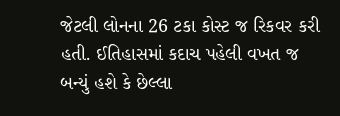જેટલી લોનના 26 ટકા કોસ્ટ જ રિકવર કરી હતી. ઈતિહાસમાં કદાચ પહેલી વખત જ બન્યું હશે કે છેલ્લા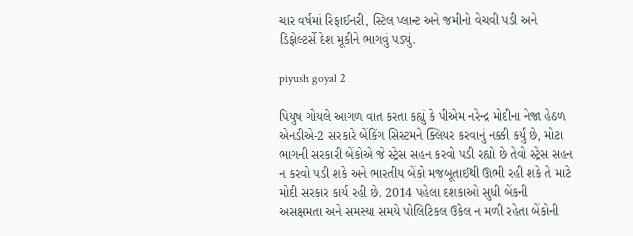ચાર વર્ષમાં રિફાઈનરી, સ્ટિલ પ્લાન્ટ અને જમીનો વેચવી પડી અને ડિફોલ્ટર્સે દેશ મૂકીને ભાગવું પડ્યું.

piyush goyal 2

પિયુષ ગોયલે આગળ વાત કરતા કહ્યું કે પીએમ નરેન્દ્ર મોદીના નેજા હેઠળ એનડીએ-2 સરકારે બેંકિંગ સિસ્ટમને ક્લિયર કરવાનું નક્કી કર્યું છે, મોટા ભાગની સરકારી બેંકોએ જે સ્ટ્રેસ સહન કરવો પડી રહ્યો છે તેવો સ્ટ્રેસ સહન ન કરવો પડી શકે અને ભારતીય બેંકો મજબૂતાઈથી ઊભી રહી શકે તે માટે મોદી સરકાર કાર્ય રહી છે. 2014 પહેલા દશકાઓ સુધી બેંકની અસક્ષમતા અને સમસ્યા સમયે પોલિટિકલ ઉકેલ ન મળી રહેતા બેંકોની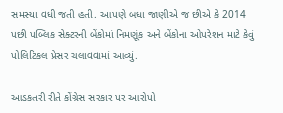સમસ્યા વધી જતી હતી. આપણે બધા જાણીએ જ છીએ કે 2014 પછી પબ્લિક સેક્ટરની બેંકોમાં નિમણૂંક અને બેંકોના ઓપરેશન માટે કેવું પોલિટિકલ પ્રેસર ચલાવવામાં આવ્યું.

આડકતરી રીતે કોંગ્રેસ સરકાર પર આરોપો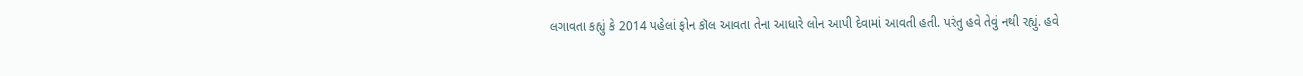લગાવતા કહ્યું કે 2014 પહેલાં ફોન કૉલ આવતા તેના આધારે લોન આપી દેવામાં આવતી હતી. પરંતુ હવે તેવું નથી રહ્યું. હવે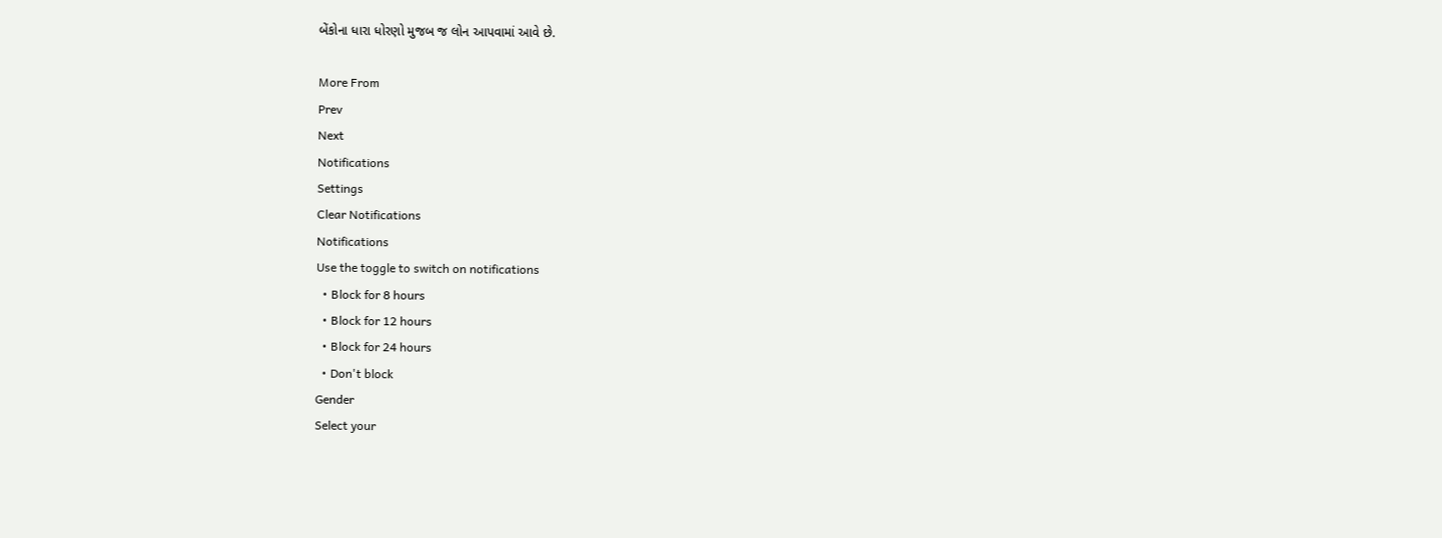બેંકોના ધારા ધોરણો મુજબ જ લોન આપવામાં આવે છે.

More From
Prev
Next
Notifications
Settings
Clear Notifications
Notifications
Use the toggle to switch on notifications
  • Block for 8 hours
  • Block for 12 hours
  • Block for 24 hours
  • Don't block
Gender
Select your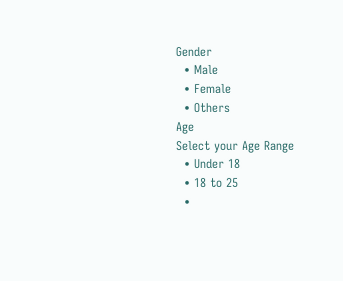Gender
  • Male
  • Female
  • Others
Age
Select your Age Range
  • Under 18
  • 18 to 25
  •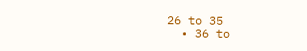26 to 35
  • 36 to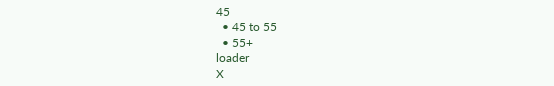45
  • 45 to 55
  • 55+
loader
X